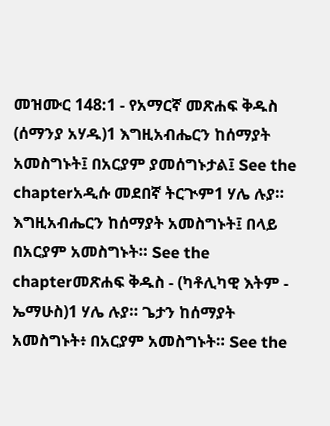መዝሙር 148:1 - የአማርኛ መጽሐፍ ቅዱስ (ሰማንያ አሃዱ)1 እግዚአብሔርን ከሰማያት አመስግኑት፤ በአርያም ያመሰግኑታል፤ See the chapterአዲሱ መደበኛ ትርጒም1 ሃሌ ሉያ። እግዚአብሔርን ከሰማያት አመስግኑት፤ በላይ በአርያም አመስግኑት። See the chapterመጽሐፍ ቅዱስ - (ካቶሊካዊ እትም - ኤማሁስ)1 ሃሌ ሉያ። ጌታን ከሰማያት አመስግኑት፥ በአርያም አመስግኑት። See the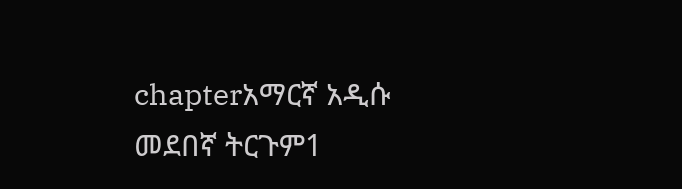chapterአማርኛ አዲሱ መደበኛ ትርጉም1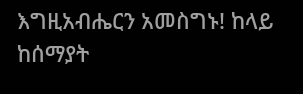እግዚአብሔርን አመስግኑ! ከላይ ከሰማያት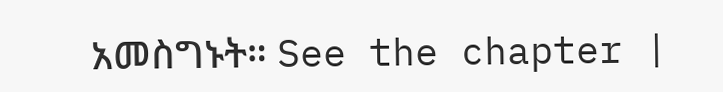አመስግኑት። See the chapter |